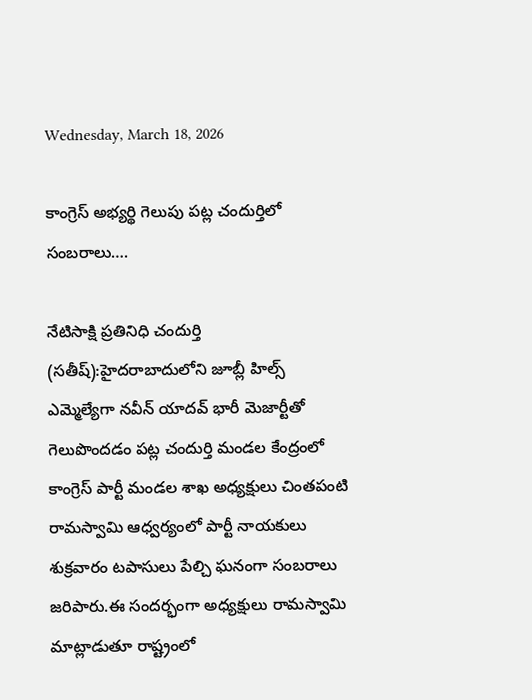Wednesday, March 18, 2026

కాంగ్రెస్ అభ్యర్థి గెలుపు పట్ల చందుర్తిలో సంబరాలు….

నేటిసాక్షి ప్రతినిధి చందుర్తి (సతీష్):హైదరాబాదులోని జూబ్లీ హిల్స్ ఎమ్మెల్యేగా నవీన్ యాదవ్ భారీ మెజార్టీతో గెలుపొందడం పట్ల చందుర్తి మండల కేంద్రంలో కాంగ్రెస్ పార్టీ మండల శాఖ అధ్యక్షులు చింతపంటి రామస్వామి ఆధ్వర్యంలో పార్టీ నాయకులు శుక్రవారం టపాసులు పేల్చి ఘనంగా సంబరాలు జరిపారు.ఈ సందర్భంగా అధ్యక్షులు రామస్వామి మాట్లాడుతూ రాష్ట్రంలో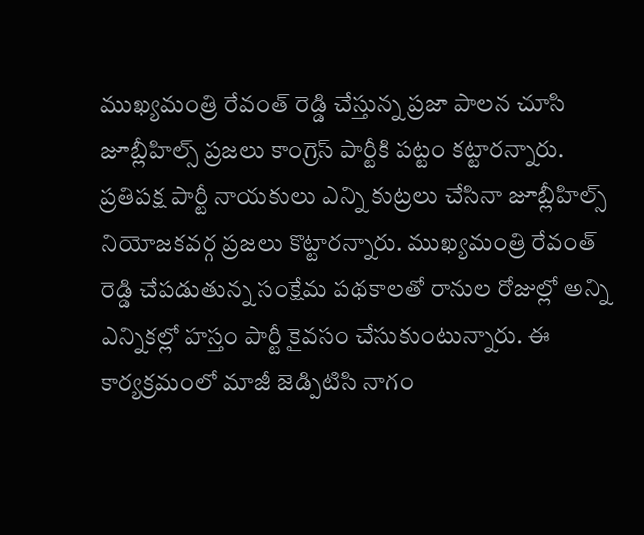ముఖ్యమంత్రి రేవంత్ రెడ్డి చేస్తున్న ప్రజా పాలన చూసి జూబ్లీహిల్స్ ప్రజలు కాంగ్రెస్ పార్టీకి పట్టం కట్టారన్నారు. ప్రతిపక్ష పార్టీ నాయకులు ఎన్ని కుట్రలు చేసినా జూబ్లీహిల్స్ నియోజకవర్గ ప్రజలు కొట్టారన్నారు. ముఖ్యమంత్రి రేవంత్ రెడ్డి చేపడుతున్న సంక్షేమ పథకాలతో రానుల రోజుల్లో అన్ని ఎన్నికల్లో హస్తం పార్టీ కైవసం చేసుకుంటున్నారు. ఈ కార్యక్రమంలో మాజీ జెడ్పిటిసి నాగం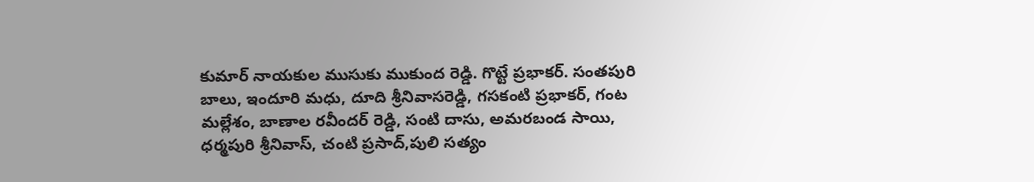కుమార్ నాయకుల ముసుకు ముకుంద రెడ్డి. గొట్టే ప్రభాకర్. సంతపురి బాలు, ఇందూరి మధు, దూది శ్రీనివాసరెడ్డి, గసకంటి ప్రభాకర్, గంట మల్లేశం, బాణాల రవీందర్ రెడ్డి, సంటి దాసు, అమరబండ సాయి, ధర్మపురి శ్రీనివాస్, చంటి ప్రసాద్,పులి సత్యం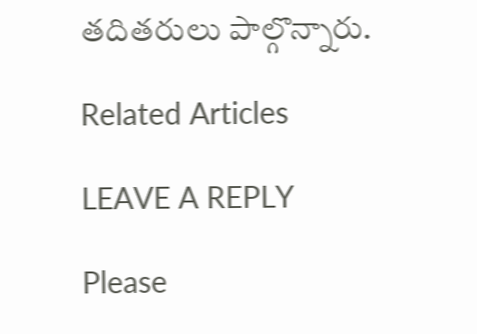తదితరులు పాల్గొన్నారు.

Related Articles

LEAVE A REPLY

Please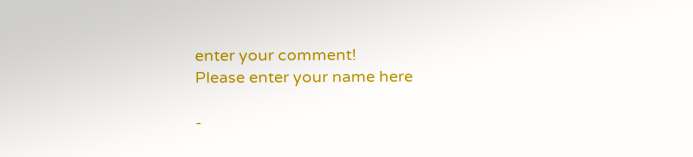enter your comment!
Please enter your name here

-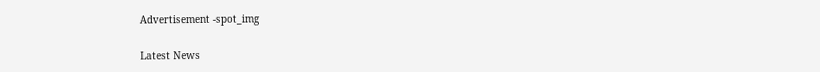Advertisement -spot_img

Latest News